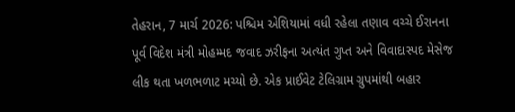તેહરાન, 7 માર્ચ 2026: પશ્ચિમ એશિયામાં વધી રહેલા તણાવ વચ્ચે ઈરાનના પૂર્વ વિદેશ મંત્રી મોહમ્મદ જવાદ ઝરીફના અત્યંત ગુપ્ત અને વિવાદાસ્પદ મેસેજ લીક થતા ખળભળાટ મચ્યો છે. એક પ્રાઈવેટ ટેલિગ્રામ ગ્રુપમાંથી બહાર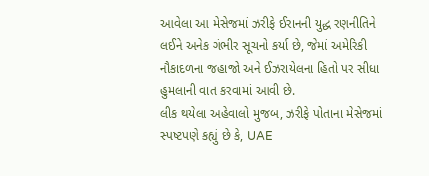આવેલા આ મેસેજમાં ઝરીફે ઈરાનની યુદ્ધ રણનીતિને લઈને અનેક ગંભીર સૂચનો કર્યા છે, જેમાં અમેરિકી નૌકાદળના જહાજો અને ઈઝરાયેલના હિતો પર સીધા હુમલાની વાત કરવામાં આવી છે.
લીક થયેલા અહેવાલો મુજબ, ઝરીફે પોતાના મેસેજમાં સ્પષ્ટપણે કહ્યું છે કે, UAE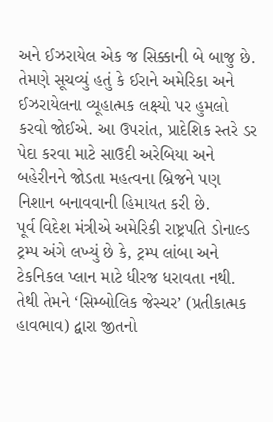અને ઈઝરાયેલ એક જ સિક્કાની બે બાજુ છે. તેમણે સૂચવ્યું હતું કે ઈરાને અમેરિકા અને ઈઝરાયેલના વ્યૂહાત્મક લક્ષ્યો પર હુમલો કરવો જોઈએ. આ ઉપરાંત, પ્રાદેશિક સ્તરે ડર પેદા કરવા માટે સાઉદી અરેબિયા અને બહેરીનને જોડતા મહત્વના બ્રિજને પણ નિશાન બનાવવાની હિમાયત કરી છે.
પૂર્વ વિદેશ મંત્રીએ અમેરિકી રાષ્ટ્રપતિ ડોનાલ્ડ ટ્રમ્પ અંગે લખ્યું છે કે, ટ્રમ્પ લાંબા અને ટેકનિકલ પ્લાન માટે ધીરજ ધરાવતા નથી. તેથી તેમને ‘સિમ્બોલિક જેસ્ચર’ (પ્રતીકાત્મક હાવભાવ) દ્વારા જીતનો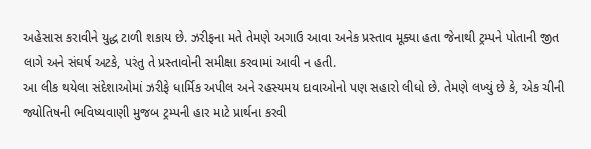અહેસાસ કરાવીને યુદ્ધ ટાળી શકાય છે. ઝરીફના મતે તેમણે અગાઉ આવા અનેક પ્રસ્તાવ મૂક્યા હતા જેનાથી ટ્રમ્પને પોતાની જીત લાગે અને સંઘર્ષ અટકે, પરંતુ તે પ્રસ્તાવોની સમીક્ષા કરવામાં આવી ન હતી.
આ લીક થયેલા સંદેશાઓમાં ઝરીફે ધાર્મિક અપીલ અને રહસ્યમય દાવાઓનો પણ સહારો લીધો છે. તેમણે લખ્યું છે કે, એક ચીની જ્યોતિષની ભવિષ્યવાણી મુજબ ટ્રમ્પની હાર માટે પ્રાર્થના કરવી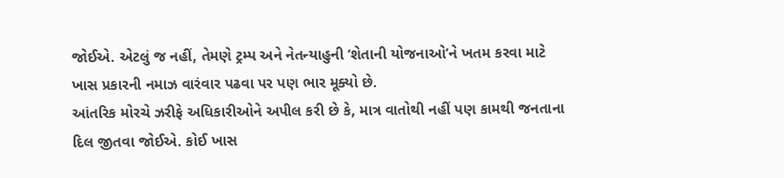જોઈએ. એટલું જ નહીં, તેમણે ટ્રમ્પ અને નેતન્યાહુની ‘શેતાની યોજનાઓ’ને ખતમ કરવા માટે ખાસ પ્રકારની નમાઝ વારંવાર પઢવા પર પણ ભાર મૂક્યો છે.
આંતરિક મોરચે ઝરીફે અધિકારીઓને અપીલ કરી છે કે, માત્ર વાતોથી નહીં પણ કામથી જનતાના દિલ જીતવા જોઈએ. કોઈ ખાસ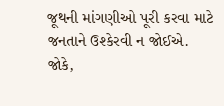જૂથની માંગણીઓ પૂરી કરવા માટે જનતાને ઉશ્કેરવી ન જોઈએ. જોકે,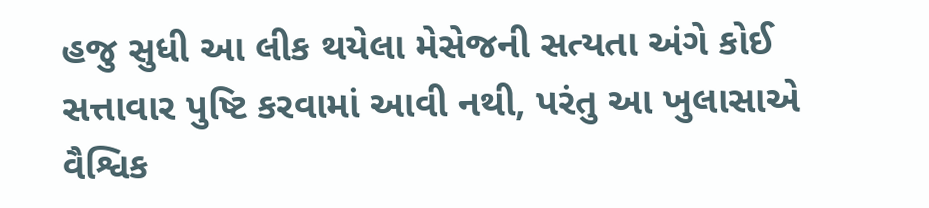હજુ સુધી આ લીક થયેલા મેસેજની સત્યતા અંગે કોઈ સત્તાવાર પુષ્ટિ કરવામાં આવી નથી, પરંતુ આ ખુલાસાએ વૈશ્વિક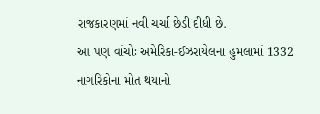રાજકારણમાં નવી ચર્ચા છેડી દીધી છે.
આ પણ વાંચોઃ અમેરિકા-ઈઝરાયેલના હુમલામાં 1332 નાગરિકોના મોત થયાનો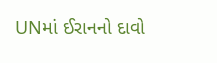UNમાં ઈરાનનો દાવો